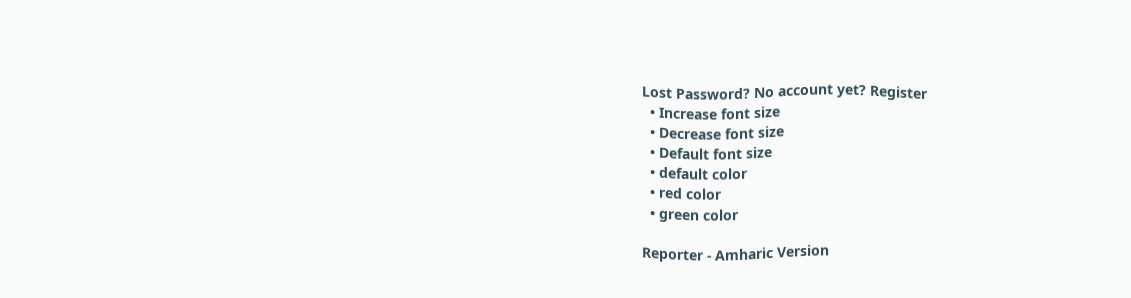Lost Password? No account yet? Register
  • Increase font size
  • Decrease font size
  • Default font size
  • default color
  • red color
  • green color

Reporter - Amharic Version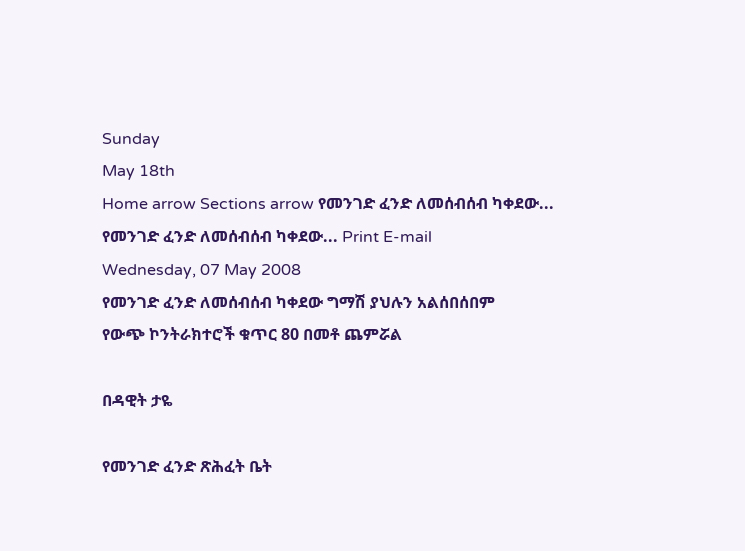Sunday
May 18th
Home arrow Sections arrow የመንገድ ፈንድ ለመሰብሰብ ካቀደው...
የመንገድ ፈንድ ለመሰብሰብ ካቀደው... Print E-mail
Wednesday, 07 May 2008
የመንገድ ፈንድ ለመሰብሰብ ካቀደው ግማሽ ያህሉን አልሰበሰበም
የውጭ ኮንትራክተሮች ቁጥር 80 በመቶ ጨምሯል

በዳዊት ታዬ

የመንገድ ፈንድ ጽሕፈት ቤት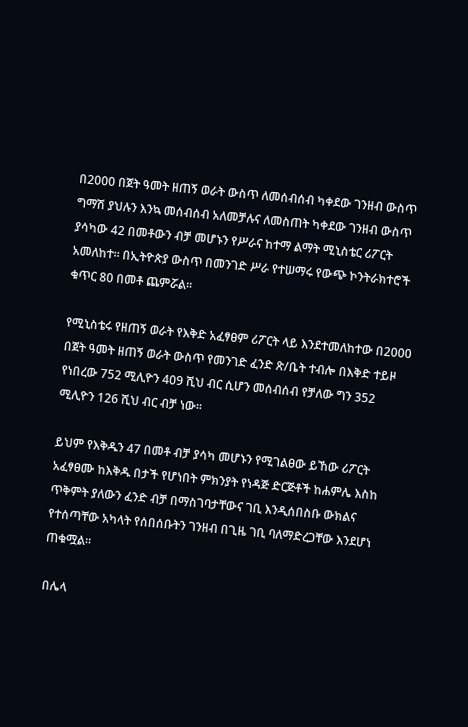በ2000 በጀት ዓመት ዘጠኝ ወራት ውስጥ ለመሰብሰብ ካቀደው ገንዘብ ውስጥ ግማሽ ያህሉን እንኳ መሰብሰብ አለመቻሉና ለመስጠት ካቀደው ገንዘብ ውስጥ ያሳካው 42 በመቶውን ብቻ መሆኑን የሥራና ከተማ ልማት ሚኒስቴር ሪፖርት አመለከተ፡፡ በኢትዮጵያ ውስጥ በመንገድ ሥራ የተሠማሩ የውጭ ኮንትራክተሮች ቁጥር 80 በመቶ ጨምሯል፡፡

የሚኒስቴሩ የዘጠኝ ወራት የእቅድ አፈፃፀም ሪፖርት ላይ እንደተመለከተው በ2000 በጀት ዓመት ዘጠኝ ወራት ውስጥ የመንገድ ፈንድ ጽ/ቤት ተብሎ በእቅድ ተይዞ የነበረው 752 ሚሊዮን 409 ሺህ ብር ሲሆን መሰብሰብ የቻለው ግን 352 ሚሊዮን 126 ሺህ ብር ብቻ ነው፡፡

ይህም የእቅዱን 47 በመቶ ብቻ ያሳካ መሆኑን የሚገልፀው ይኸው ሪፖርት አፈፃፀሙ ከእቅዱ በታች የሆነበት ምክንያት የነዳጅ ድርጅቶች ከሐምሌ እስከ ጥቅምት ያለውን ፈንድ ብቻ በማስገባታቸውና ገቢ እንዲሰበስቡ ውክልና የተሰጣቸው አካላት የሰበሰቡትን ገንዘብ በጊዜ ገቢ ባለማድረጋቸው እንደሆነ ጠቁሟል፡፡

በሌላ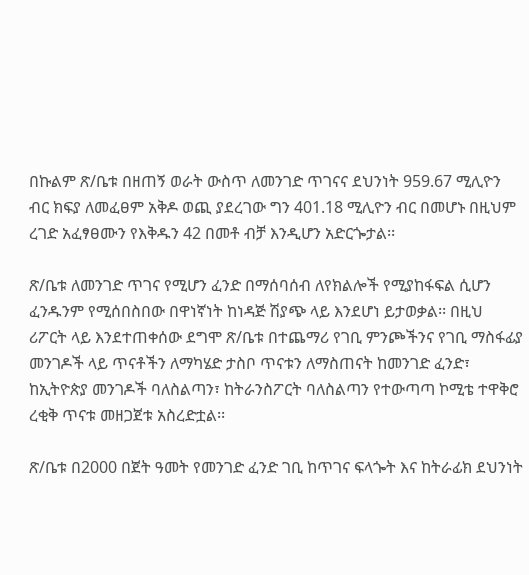በኩልም ጽ/ቤቱ በዘጠኝ ወራት ውስጥ ለመንገድ ጥገናና ደህንነት 959.67 ሚሊዮን ብር ክፍያ ለመፈፀም አቅዶ ወጪ ያደረገው ግን 401.18 ሚሊዮን ብር በመሆኑ በዚህም ረገድ አፈፃፀሙን የእቅዱን 42 በመቶ ብቻ እንዲሆን አድርጐታል፡፡

ጽ/ቤቱ ለመንገድ ጥገና የሚሆን ፈንድ በማሰባሰብ ለየክልሎች የሚያከፋፍል ሲሆን ፈንዱንም የሚሰበስበው በዋነኛነት ከነዳጅ ሽያጭ ላይ እንደሆነ ይታወቃል፡፡ በዚህ ሪፖርት ላይ እንደተጠቀሰው ደግሞ ጽ/ቤቱ በተጨማሪ የገቢ ምንጮችንና የገቢ ማስፋፊያ መንገዶች ላይ ጥናቶችን ለማካሄድ ታስቦ ጥናቱን ለማስጠናት ከመንገድ ፈንድ፣ ከኢትዮጵያ መንገዶች ባለስልጣን፣ ከትራንስፖርት ባለስልጣን የተውጣጣ ኮሚቴ ተዋቅሮ ረቂቅ ጥናቱ መዘጋጀቱ አስረድቷል፡፡

ጽ/ቤቱ በ2000 በጀት ዓመት የመንገድ ፈንድ ገቢ ከጥገና ፍላጐት እና ከትራፊክ ደህንነት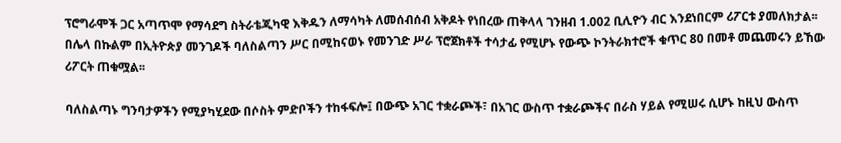ፕሮግራሞች ጋር አጣጥሞ የማሳደግ ስትራቴጂካዊ እቅዱን ለማሳካት ለመሰብሰብ አቅዶት የነበረው ጠቅላላ ገንዘብ 1.002 ቢሊዮን ብር እንደነበርም ሪፖርቱ ያመለክታል፡፡ በሌላ በኩልም በኢትዮጵያ መንገዶች ባለስልጣን ሥር በሚከናወኑ የመንገድ ሥራ ፕሮጀክቶች ተሳታፊ የሚሆኑ የውጭ ኮንትራክተሮች ቁጥር 80 በመቶ መጨመሩን ይኸው ሪፖርት ጠቁሟል፡፡

ባለስልጣኑ ግንባታዎችን የሚያካሂደው በሶስት ምድቦችን ተከፋፍሎ፤ በውጭ አገር ተቋራጮች፣ በአገር ውስጥ ተቋራጮችና በራስ ሃይል የሚሠሩ ሲሆኑ ከዚህ ውስጥ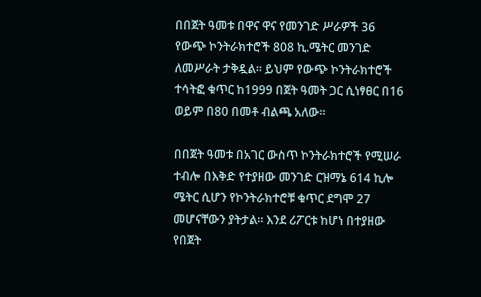በበጀት ዓመቱ በዋና ዋና የመንገድ ሥራዎች 36 የውጭ ኮንትራክተሮች 808 ኪ.ሜትር መንገድ ለመሥራት ታቅዷል፡፡ ይህም የውጭ ኮንትራክተሮች ተሳትፎ ቁጥር ከ1999 በጀት ዓመት ጋር ሲነፃፀር በ16 ወይም በ80 በመቶ ብልጫ አለው፡፡

በበጀት ዓመቱ በአገር ውስጥ ኮንትራክተሮች የሚሠራ ተብሎ በእቅድ የተያዘው መንገድ ርዝማኔ 614 ኪሎ ሜትር ሲሆን የኮንትራክተሮቹ ቁጥር ደግሞ 27 መሆናቸውን ያትታል፡፡ እንደ ሪፖርቱ ከሆነ በተያዘው የበጀት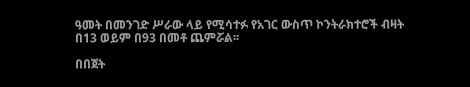ዓመት በመንገድ ሥራው ላይ የሚሳተፉ የአገር ውስጥ ኮንትራክተሮች ብዛት በ13 ወይም በ93 በመቶ ጨምሯል፡፡

በበጀት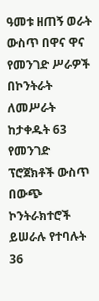ዓመቱ ዘጠኝ ወራት ውስጥ በዋና ዋና የመንገድ ሥራዎች በኮንትራት ለመሥራት ከታቀዱት 63 የመንገድ ፕሮጀክቶች ውስጥ በውጭ ኮንትራክተሮች ይሠራሉ የተባሉት 36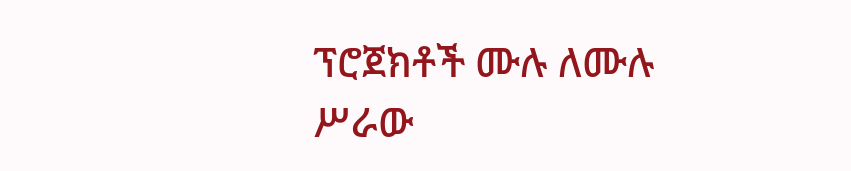ፕሮጀክቶች ሙሉ ለሙሉ ሥራው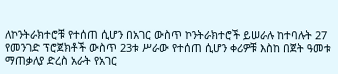ለኮንትራክተሮቹ የተሰጠ ሲሆን በአገር ውስጥ ኮንትራክተሮች ይሠራሉ ከተባሉት 27 የመንገድ ፕሮጀክቶች ውስጥ 23ቱ ሥራው የተሰጠ ሲሆን ቀሪዎቹ እስከ በጀት ዓመቱ ማጠቃለያ ድረስ አራት የአገር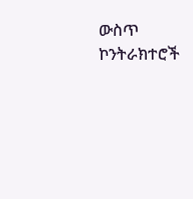ውስጥ ኮንትራክተሮች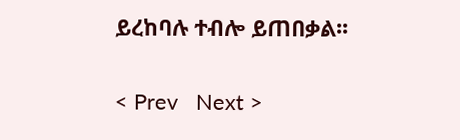ይረከባሉ ተብሎ ይጠበቃል፡፡

< Prev   Next >